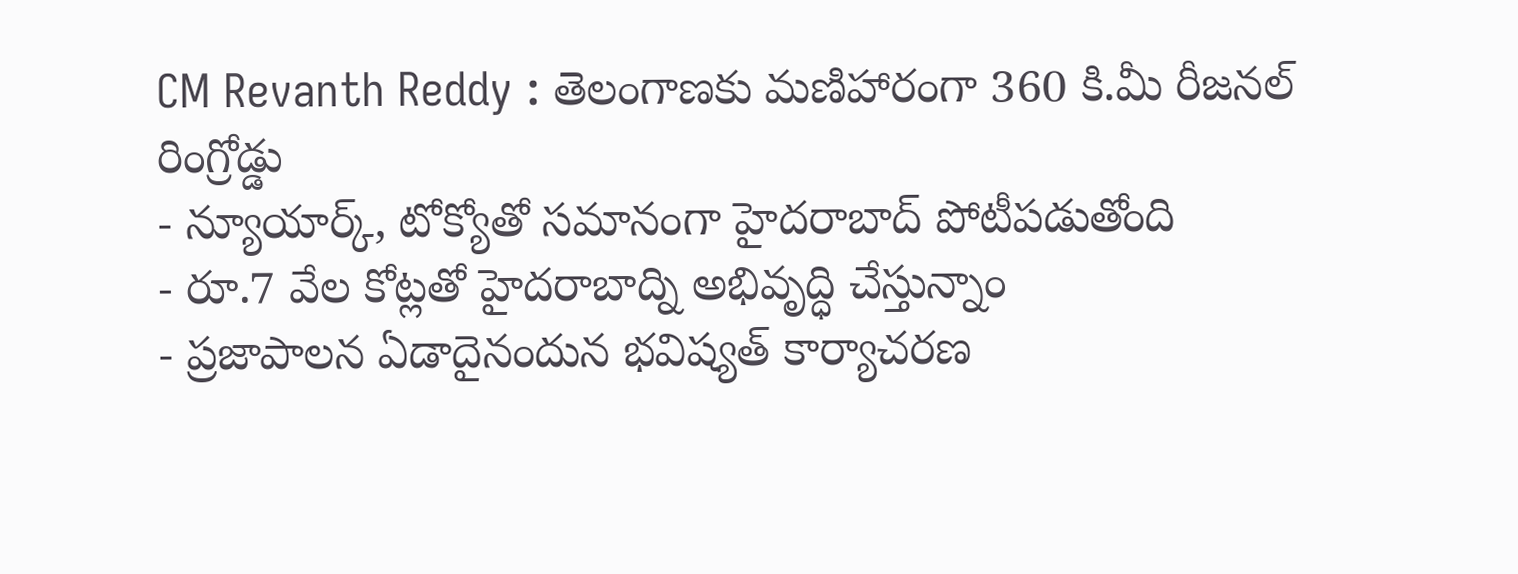CM Revanth Reddy : తెలంగాణకు మణిహారంగా 360 కి.మీ రీజనల్ రింగ్రోడ్డు
- న్యూయార్క్, టోక్యోతో సమానంగా హైదరాబాద్ పోటీపడుతోంది
- రూ.7 వేల కోట్లతో హైదరాబాద్ని అభివృద్ధి చేస్తున్నాం
- ప్రజాపాలన ఏడాదైనందున భవిష్యత్ కార్యాచరణ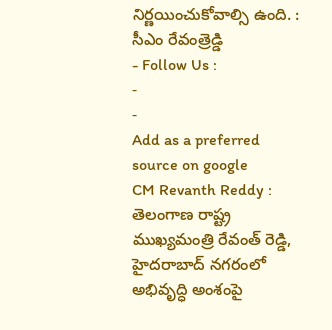నిర్ణయించుకోవాల్సి ఉంది. : సీఎం రేవంత్రెడ్డి
- Follow Us :
-
-
Add as a preferred
source on google
CM Revanth Reddy : తెలంగాణ రాష్ట్ర ముఖ్యమంత్రి రేవంత్ రెడ్డి, హైదరాబాద్ నగరంలో అభివృద్ధి అంశంపై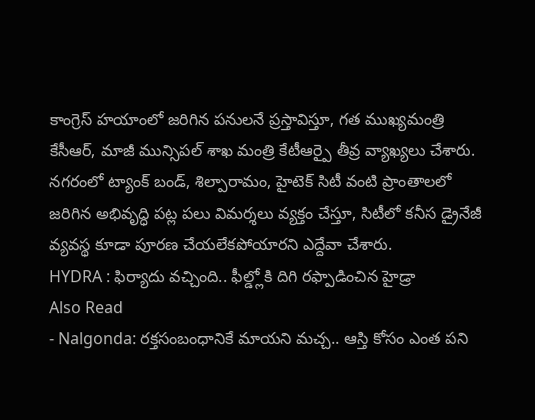కాంగ్రెస్ హయాంలో జరిగిన పనులనే ప్రస్తావిస్తూ, గత ముఖ్యమంత్రి కేసీఆర్, మాజీ మున్సిపల్ శాఖ మంత్రి కేటీఆర్పై తీవ్ర వ్యాఖ్యలు చేశారు. నగరంలో ట్యాంక్ బండ్, శిల్పారామం, హైటెక్ సిటీ వంటి ప్రాంతాలలో జరిగిన అభివృద్ధి పట్ల పలు విమర్శలు వ్యక్తం చేస్తూ, సిటీలో కనీస డ్రైనేజీ వ్యవస్థ కూడా పూరణ చేయలేకపోయారని ఎద్దేవా చేశారు.
HYDRA : ఫిర్యాదు వచ్చింది.. ఫీల్డ్లోకి దిగి రఫ్పాడించిన హైడ్రా
Also Read
- Nalgonda: రక్తసంబంధానికే మాయని మచ్చ.. ఆస్తి కోసం ఎంత పని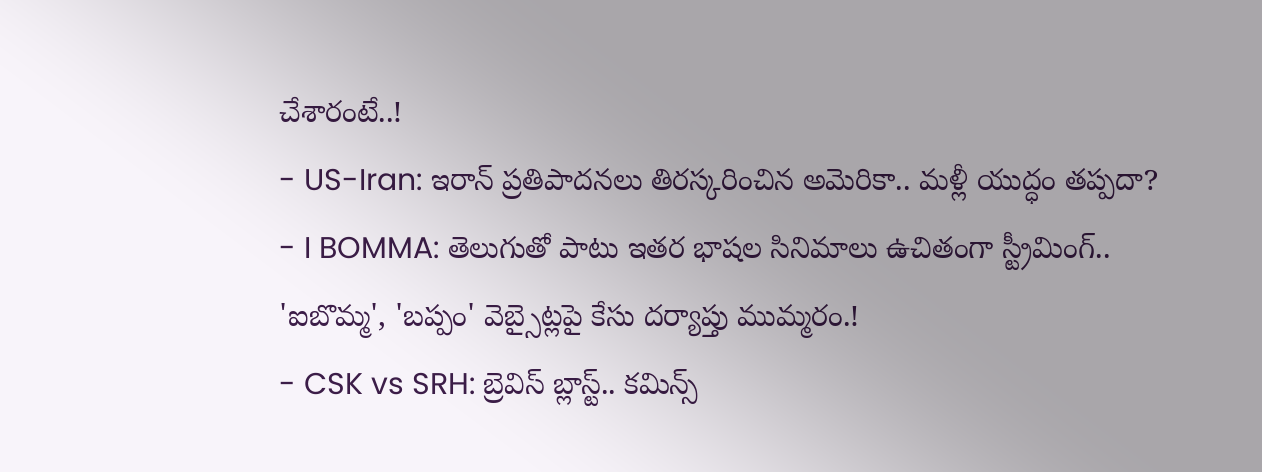చేశారంటే..!
- US-Iran: ఇరాన్ ప్రతిపాదనలు తిరస్కరించిన అమెరికా.. మళ్లీ యుద్ధం తప్పదా?
- I BOMMA: తెలుగుతో పాటు ఇతర భాషల సినిమాలు ఉచితంగా స్ట్రీమింగ్.. 'ఐబొమ్మ', 'బప్పం' వెబ్సైట్లపై కేసు దర్యాప్తు ముమ్మరం.!
- CSK vs SRH: బ్రెవిస్ బ్లాస్ట్.. కమిన్స్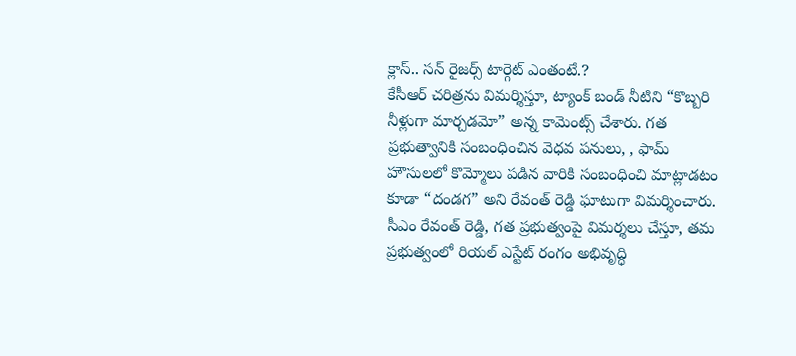క్లాస్.. సన్ రైజర్స్ టార్గెట్ ఎంతంటే.?
కేసీఆర్ చరిత్రను విమర్శిస్తూ, ట్యాంక్ బండ్ నీటిని “కొబ్బరి నీళ్లుగా మార్చడమో” అన్న కామెంట్స్ చేశారు. గత ప్రభుత్వానికి సంబంధించిన వెధవ పనులు, , ఫామ్ హౌసులలో కొమ్మోలు పడిన వారికి సంబంధించి మాట్లాడటం కూడా “దండగ” అని రేవంత్ రెడ్డి ఘాటుగా విమర్శించారు. సీఎం రేవంత్ రెడ్డి, గత ప్రభుత్వంపై విమర్శలు చేస్తూ, తమ ప్రభుత్వంలో రియల్ ఎస్టేట్ రంగం అభివృద్ధి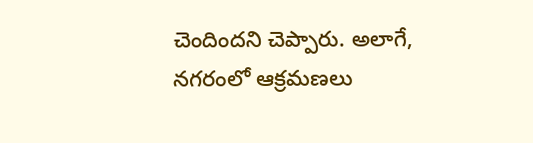చెందిందని చెప్పారు. అలాగే, నగరంలో ఆక్రమణలు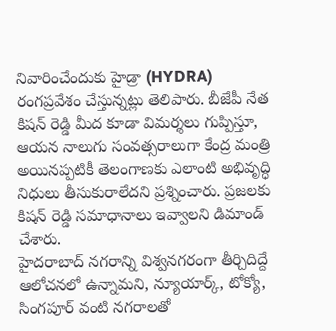నివారించేందుకు హైడ్రా (HYDRA) రంగప్రవేశం చేస్తున్నట్లు తెలిపారు. బీజేపీ నేత కిషన్ రెడ్డి మీద కూడా విమర్శలు గుప్పిస్తూ, ఆయన నాలుగు సంవత్సరాలుగా కేంద్ర మంత్రి అయినప్పటికీ తెలంగాణకు ఎలాంటి అభివృద్ధి నిధులు తీసుకురాలేదని ప్రశ్నించారు. ప్రజలకు కిషన్ రెడ్డి సమాధానాలు ఇవ్వాలని డిమాండ్ చేశారు.
హైదరాబాద్ నగరాన్ని విశ్వనగరంగా తీర్చిదిద్దే ఆలోచనలో ఉన్నామని, న్యూయార్క్, టోక్యో, సింగపూర్ వంటి నగరాలతో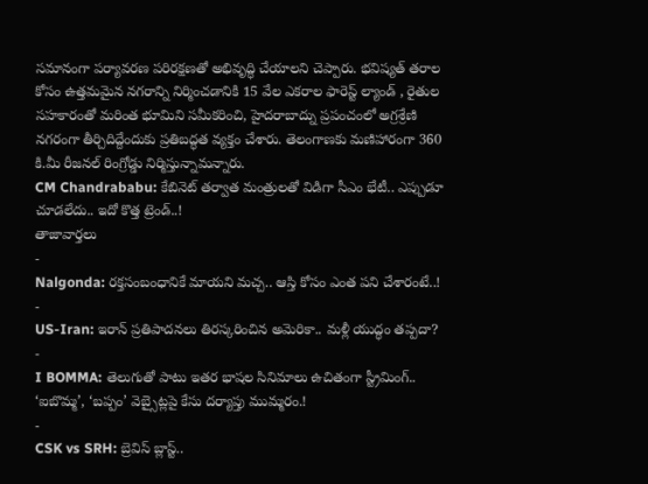సమానంగా పర్యావరణ పరిరక్షణతో అభివృద్ధి చేయాలని చెప్పారు. భవిష్యత్ తరాల కోసం ఉత్తమమైన నగరాన్ని నిర్మించడానికి 15 వేల ఎకరాల ఫారెస్ట్ ల్యాండ్ , రైతుల సహకారంతో మరింత భూమిని సమీకరించి, హైదరాబాద్ను ప్రపంచంలో అగ్రశ్రేణి నగరంగా తీర్చిదిద్దేందుకు ప్రతిబద్ధత వ్యక్తం చేశారు. తెలంగాణకు మణిహారంగా 360 కి.మీ రీజనల్ రింగ్రోడ్డు నిర్మిస్తున్నామన్నారు.
CM Chandrababu: కేబినెట్ తర్వాత మంత్రులతో విడిగా సీఎం భేటీ.. ఎప్పుడూ చూడలేదు.. ఇదో కొత్త ట్రెండ్..!
తాజావార్తలు
-
Nalgonda: రక్తసంబంధానికే మాయని మచ్చ.. ఆస్తి కోసం ఎంత పని చేశారంటే..!
-
US-Iran: ఇరాన్ ప్రతిపాదనలు తిరస్కరించిన అమెరికా.. మళ్లీ యుద్ధం తప్పదా?
-
I BOMMA: తెలుగుతో పాటు ఇతర భాషల సినిమాలు ఉచితంగా స్ట్రీమింగ్.. ‘ఐబొమ్మ’, ‘బప్పం’ వెబ్సైట్లపై కేసు దర్యాప్తు ముమ్మరం.!
-
CSK vs SRH: బ్రెవిస్ బ్లాస్ట్..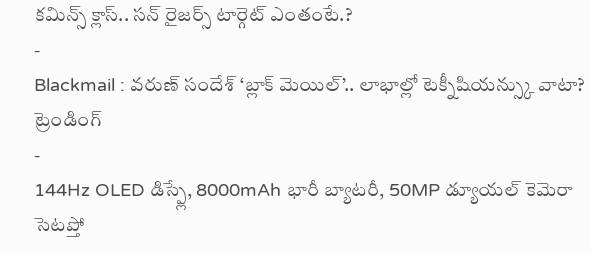కమిన్స్ క్లాస్.. సన్ రైజర్స్ టార్గెట్ ఎంతంటే.?
-
Blackmail : వరుణ్ సందేశ్ ‘బ్లాక్ మెయిల్’.. లాభాల్లో టెక్నీషియన్స్కు వాటా?
ట్రెండింగ్
-
144Hz OLED డిస్ప్లే, 8000mAh భారీ బ్యాటరీ, 50MP డ్యూయల్ కెమెరా సెటప్తో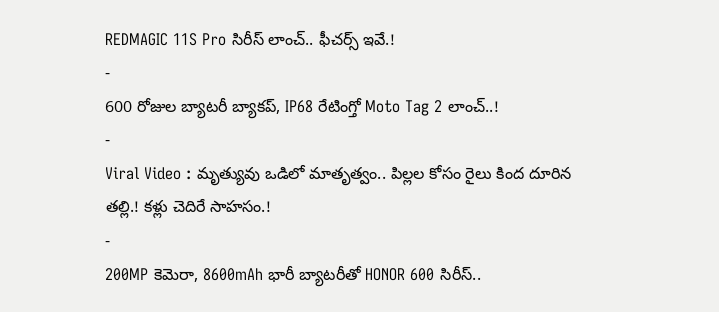REDMAGIC 11S Pro సిరీస్ లాంచ్.. ఫీచర్స్ ఇవే.!
-
600 రోజుల బ్యాటరీ బ్యాకప్, IP68 రేటింగ్తో Moto Tag 2 లాంచ్..!
-
Viral Video : మృత్యువు ఒడిలో మాతృత్వం.. పిల్లల కోసం రైలు కింద దూరిన తల్లి.! కళ్లు చెదిరే సాహసం.!
-
200MP కెమెరా, 8600mAh భారీ బ్యాటరీతో HONOR 600 సిరీస్..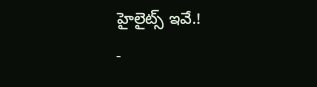హైలైట్స్ ఇవే.!
-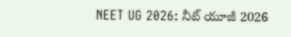NEET UG 2026: నీట్ యూజీ 2026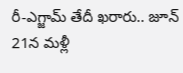రీ-ఎగ్జామ్ తేదీ ఖరారు.. జూన్ 21న మళ్లీ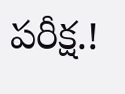పరీక్ష.!